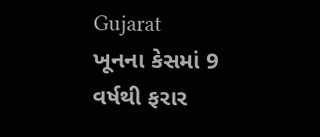Gujarat
ખૂનના કેસમાં 9 વર્ષથી ફરાર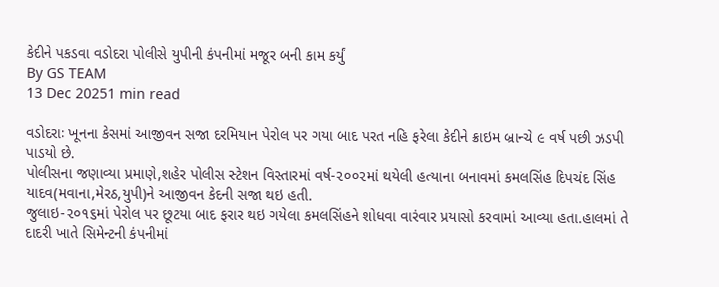કેદીને પકડવા વડોદરા પોલીસે યુપીની કંપનીમાં મજૂર બની કામ કર્યું
By GS TEAM
13 Dec 20251 min read

વડોદરાઃ ખૂનના કેસમાં આજીવન સજા દરમિયાન પેરોલ પર ગયા બાદ પરત નહિ ફરેલા કેદીને ક્રાઇમ બ્રાન્ચે ૯ વર્ષ પછી ઝડપી પાડયો છે.
પોલીસના જણાવ્યા પ્રમાણે,શહેર પોલીસ સ્ટેશન વિસ્તારમાં વર્ષ-૨૦૦૨માં થયેલી હત્યાના બનાવમાં કમલસિંહ દિપચંદ સિંહ યાદવ(મવાના,મેરઠ,યુપી)ને આજીવન કેદની સજા થઇ હતી.
જુલાઇ-૨૦૧૬માં પેરોલ પર છૂટયા બાદ ફરાર થઇ ગયેલા કમલસિંહને શોધવા વારંવાર પ્રયાસો કરવામાં આવ્યા હતા.હાલમાં તે દાદરી ખાતે સિમેન્ટની કંપનીમાં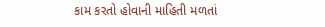કામ કરતો હોવાની માહિતી મળતાં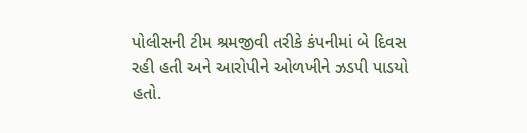પોલીસની ટીમ શ્રમજીવી તરીકે કંપનીમાં બે દિવસ રહી હતી અને આરોપીને ઓળખીને ઝડપી પાડયો હતો.